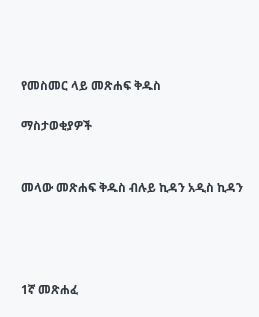የመስመር ላይ መጽሐፍ ቅዱስ

ማስታወቂያዎች


መላው መጽሐፍ ቅዱስ ብሉይ ኪዳን አዲስ ኪዳን




1ኛ መጽሐፈ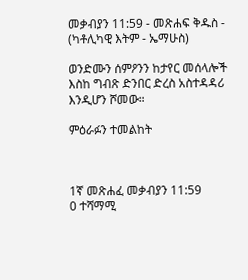መቃብያን 11:59 - መጽሐፍ ቅዱስ - (ካቶሊካዊ እትም - ኤማሁስ)

ወንድሙን ሰምዖንን ከታየር መሰላሎች እስከ ግብጽ ድንበር ድረስ አስተዳዳሪ እንዲሆን ሾመው።

ምዕራፉን ተመልከት



1ኛ መጽሐፈ መቃብያን 11:59
0 ተሻማሚ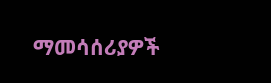ማመሳሰሪያዎች